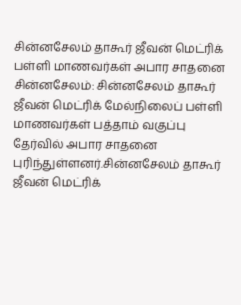சின்னசேலம் தாகூர் ஜீவன் மெட்ரிக் பள்ளி மாணவர்கள் அபார சாதனை
சின்னசேலம்: சின்னசேலம் தாகூர் ஜீவன் மெட்ரிக் மேல்நிலைப் பள்ளி மாணவர்கள் பத்தாம் வகுப்பு தேர்வில் அபார சாதனை புரிந்துள்ளனர்.சின்னசேலம் தாகூர் ஜீவன் மெட்ரிக்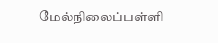மேல்நிலைப்பள்ளி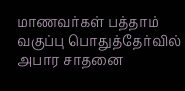மாணவர்கள் பத்தாம் வகுப்பு பொதுத்தேர்வில் அபார சாதனை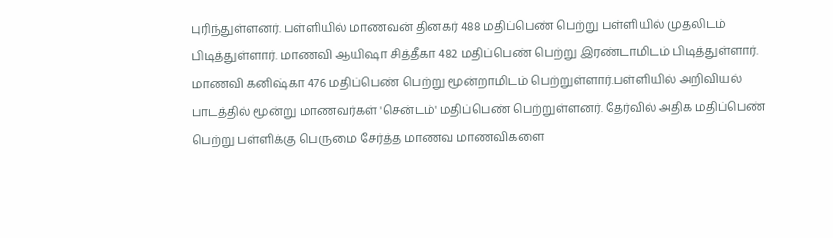புரிந்துள்ளனர். பள்ளியில் மாணவன் தினகர் 488 மதிப்பெண் பெற்று பள்ளியில் முதலிடம் பிடித்துள்ளார். மாணவி ஆயிஷா சித்தீகா 482 மதிப்பெண் பெற்று இரண்டாமிடம் பிடித்துள்ளார். மாணவி கனிஷ்கா 476 மதிப்பெண் பெற்று மூன்றாமிடம் பெற்றுள்ளார்.பள்ளியில் அறிவியல் பாடத்தில் மூன்று மாணவர்கள் 'சென்டம்' மதிப்பெண் பெற்றுள்ளனர். தேர்வில் அதிக மதிப்பெண் பெற்று பள்ளிக்கு பெருமை சேர்த்த மாணவ மாணவிகளை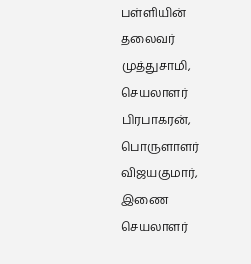பள்ளியின் தலைவர் முத்துசாமி, செயலாளர் பிரபாகரன், பொருளாளர் விஜயகுமார், இணை செயலாளர்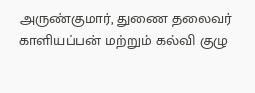அருண்குமார், துணை தலைவர் காளியப்பன் மற்றும் கல்வி குழு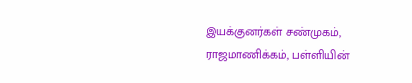இயக்குனர்கள் சண்முகம், ராஜமாணிக்கம், பள்ளியின்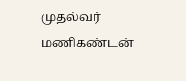முதல்வர் மணிகண்டன்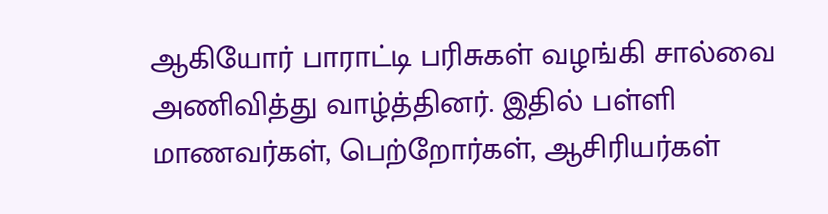ஆகியோர் பாராட்டி பரிசுகள் வழங்கி சால்வை அணிவித்து வாழ்த்தினர். இதில் பள்ளி மாணவர்கள், பெற்றோர்கள், ஆசிரியர்கள்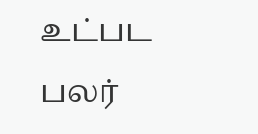உட்பட பலர்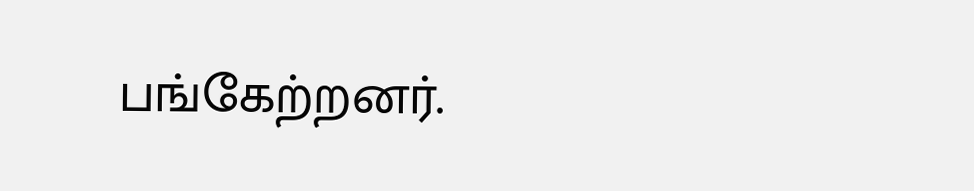பங்கேற்றனர்.